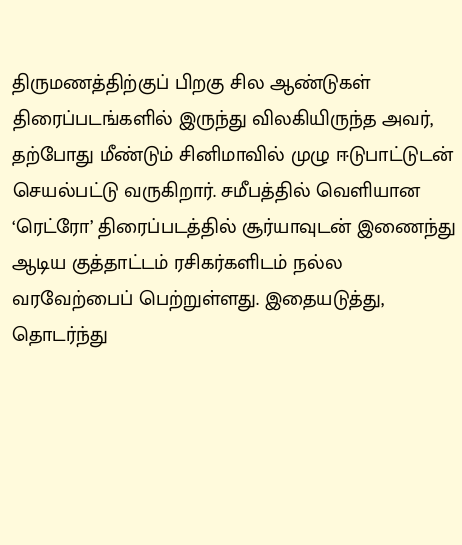திருமணத்திற்குப் பிறகு சில ஆண்டுகள் திரைப்படங்களில் இருந்து விலகியிருந்த அவர், தற்போது மீண்டும் சினிமாவில் முழு ஈடுபாட்டுடன் செயல்பட்டு வருகிறார். சமீபத்தில் வெளியான ‘ரெட்ரோ’ திரைப்படத்தில் சூர்யாவுடன் இணைந்து ஆடிய குத்தாட்டம் ரசிகர்களிடம் நல்ல வரவேற்பைப் பெற்றுள்ளது. இதையடுத்து, தொடர்ந்து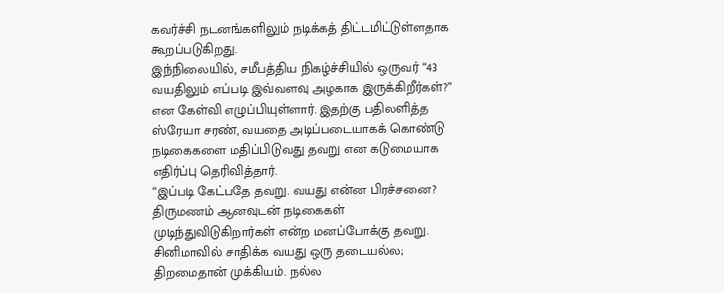கவர்ச்சி நடனங்களிலும் நடிக்கத் திட்டமிட்டுள்ளதாக கூறப்படுகிறது.
இந்நிலையில், சமீபத்திய நிகழ்ச்சியில் ஒருவர் “43 வயதிலும் எப்படி இவ்வளவு அழகாக இருக்கிறீர்கள்?” என கேள்வி எழுப்பியுள்ளார். இதற்கு பதிலளித்த ஸ்ரேயா சரண், வயதை அடிப்படையாகக் கொண்டு நடிகைகளை மதிப்பிடுவது தவறு என கடுமையாக எதிர்ப்பு தெரிவித்தார்.
“இப்படி கேட்பதே தவறு. வயது என்ன பிரச்சனை? திருமணம் ஆனவுடன் நடிகைகள் முடிந்துவிடுகிறார்கள் என்ற மனப்போக்கு தவறு. சினிமாவில் சாதிக்க வயது ஒரு தடையல்ல; திறமைதான் முக்கியம். நல்ல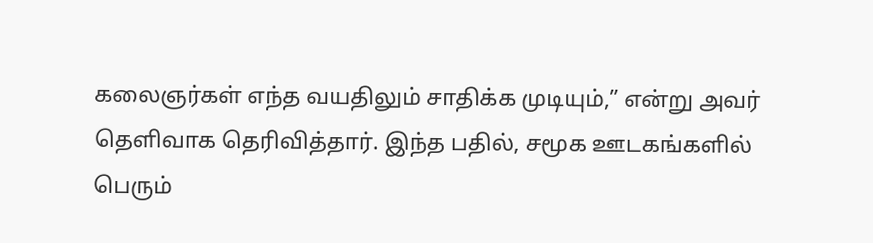கலைஞர்கள் எந்த வயதிலும் சாதிக்க முடியும்,” என்று அவர் தெளிவாக தெரிவித்தார். இந்த பதில், சமூக ஊடகங்களில் பெரும்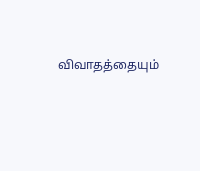விவாதத்தையும்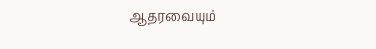ஆதரவையும்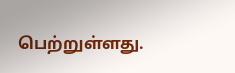பெற்றுள்ளது.